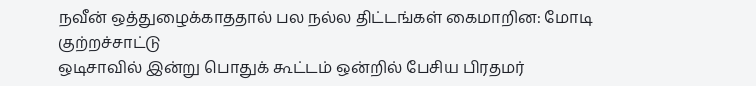நவீன் ஒத்துழைக்காததால் பல நல்ல திட்டங்கள் கைமாறின: மோடி குற்றச்சாட்டு
ஒடிசாவில் இன்று பொதுக் கூட்டம் ஒன்றில் பேசிய பிரதமர்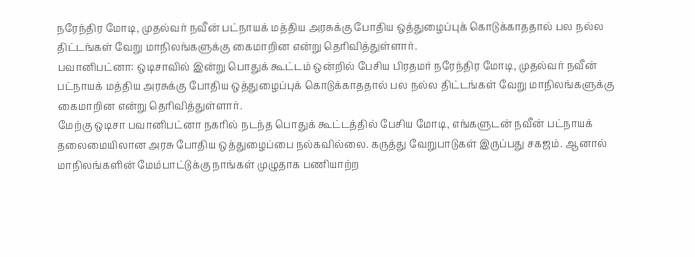நரேந்திர மோடி, முதல்வர் நவீன் பட்நாயக் மத்திய அரசுக்கு போதிய ஒத்துழைப்புக் கொடுக்காததால் பல நல்ல திட்டங்கள் வேறு மாநிலங்களுக்கு கைமாறின என்று தெரிவித்துள்ளார்.
பவானிபட்னா: ஒடிசாவில் இன்று பொதுக் கூட்டம் ஒன்றில் பேசிய பிரதமர் நரேந்திர மோடி, முதல்வர் நவீன் பட்நாயக் மத்திய அரசுக்கு போதிய ஒத்துழைப்புக் கொடுக்காததால் பல நல்ல திட்டங்கள் வேறு மாநிலங்களுக்கு கைமாறின என்று தெரிவித்துள்ளார்.
மேற்கு ஒடிசா பவானிபட்னா நகரில் நடந்த பொதுக் கூட்டத்தில் பேசிய மோடி, எங்களுடன் நவீன் பட்நாயக் தலைமையிலான அரசு போதிய ஒத்துழைப்பை நல்கவில்லை. கருத்து வேறுபாடுகள் இருப்பது சகஜம். ஆனால் மாநிலங்களின் மேம்பாட்டுக்கு நாங்கள் முழுதாக பணியாற்ற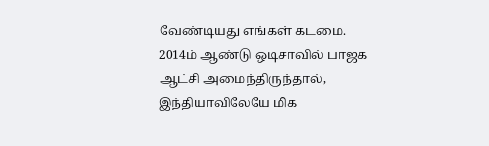வேண்டியது எங்கள் கடமை.
2014ம் ஆண்டு ஒடிசாவில் பாஜக ஆட்சி அமைந்திருந்தால், இந்தியாவிலேயே மிக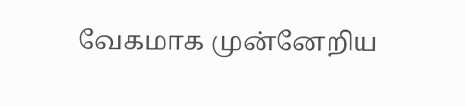வேகமாக முன்னேறிய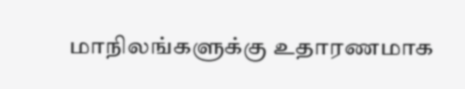மாநிலங்களுக்கு உதாரணமாக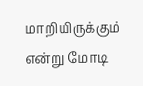மாறியிருக்கும் என்று மோடி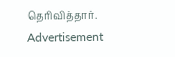தெரிவித்தார்.
Advertisement